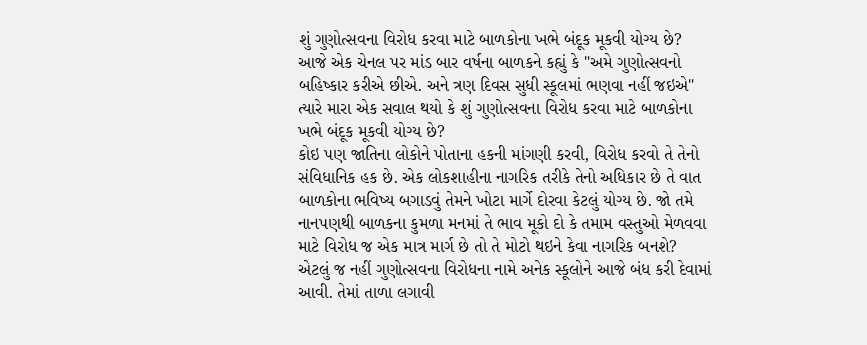શું ગુણોત્સવના વિરોધ કરવા માટે બાળકોના ખભે બંદૂક મૂકવી યોગ્ય છે?
આજે એક ચેનલ પર માંડ બાર વર્ષના બાળકને કહ્યું કે "અમે ગુણોત્સવનો બહિષ્કાર કરીએ છીએ. અને ત્રણ દિવસ સુધી સ્કૂલમાં ભણવા નહીં જઇએ" ત્યારે મારા એક સવાલ થયો કે શું ગુણોત્સવના વિરોધ કરવા માટે બાળકોના ખભે બંદૂક મૂકવી યોગ્ય છે?
કોઇ પણ જાતિના લોકોને પોતાના હકની માંગણી કરવી, વિરોધ કરવો તે તેનો સંવિધાનિક હક છે. એક લોકશાહીના નાગરિક તરીકે તેનો અધિકાર છે તે વાત બાળકોના ભવિષ્ય બગાડવું તેમને ખોટા માર્ગે દોરવા કેટલું યોગ્ય છે. જો તમે નાનપણથી બાળકના કુમળા મનમાં તે ભાવ મૂકો દો કે તમામ વસ્તુઓ મેળવવા માટે વિરોધ જ એક માત્ર માર્ગ છે તો તે મોટો થઇને કેવા નાગરિક બનશે?
એટલું જ નહીં ગુણોત્સવના વિરોધના નામે અનેક સ્કૂલોને આજે બંધ કરી દેવામાં આવી. તેમાં તાળા લગાવી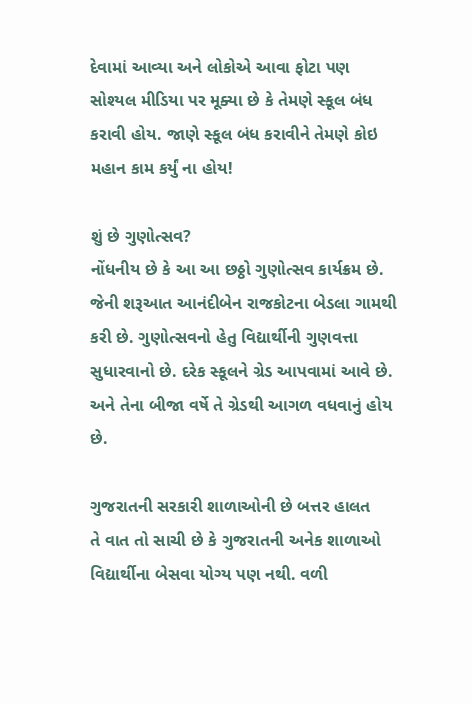દેવામાં આવ્યા અને લોકોએ આવા ફોટા પણ સોશ્યલ મીડિયા પર મૂક્યા છે કે તેમણે સ્કૂલ બંધ કરાવી હોય. જાણે સ્કૂલ બંધ કરાવીને તેમણે કોઇ મહાન કામ કર્યું ના હોય!

શું છે ગુણોત્સવ?
નોંધનીય છે કે આ આ છઠ્ઠો ગુણોત્સવ કાર્યક્રમ છે. જેની શરૂઆત આનંદીબેન રાજકોટના બેડલા ગામથી કરી છે. ગુણોત્સવનો હેતુ વિદ્યાર્થીની ગુણવત્તા સુધારવાનો છે. દરેક સ્કૂલને ગ્રેડ આપવામાં આવે છે. અને તેના બીજા વર્ષે તે ગ્રેડથી આગળ વધવાનું હોય છે.

ગુજરાતની સરકારી શાળાઓની છે બત્તર હાલત
તે વાત તો સાચી છે કે ગુજરાતની અનેક શાળાઓ વિદ્યાર્થીના બેસવા યોગ્ય પણ નથી. વળી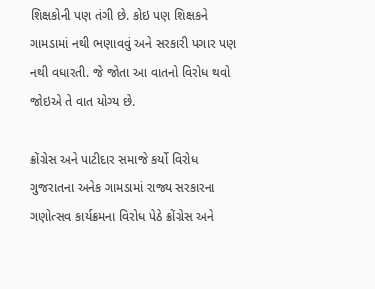શિક્ષકોની પણ તંગી છે. કોઇ પણ શિક્ષકને ગામડામાં નથી ભણાવવું અને સરકારી પગાર પણ નથી વધારતી. જે જોતા આ વાતનો વિરોધ થવો જોઇએ તે વાત યોગ્ય છે.

ક્રોંગ્રેસ અને પાટીદાર સમાજે કર્યો વિરોધ
ગુજરાતના અનેક ગામડામાં રાજ્ય સરકારના ગણોત્સવ કાર્યક્રમના વિરોધ પેઠે ક્રોંગ્રેસ અને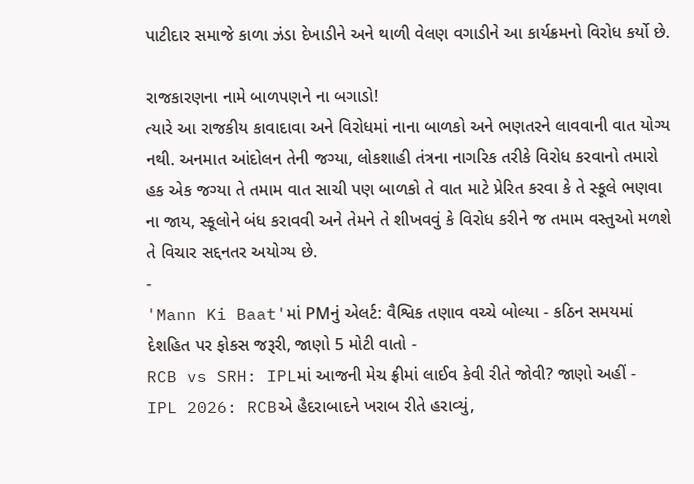પાટીદાર સમાજે કાળા ઝંડા દેખાડીને અને થાળી વેલણ વગાડીને આ કાર્યક્રમનો વિરોધ કર્યો છે.

રાજકારણના નામે બાળપણને ના બગાડો!
ત્યારે આ રાજકીય કાવાદાવા અને વિરોધમાં નાના બાળકો અને ભણતરને લાવવાની વાત યોગ્ય નથી. અનમાત આંદોલન તેની જગ્યા, લોકશાહી તંત્રના નાગરિક તરીકે વિરોધ કરવાનો તમારો હક એક જગ્યા તે તમામ વાત સાચી પણ બાળકો તે વાત માટે પ્રેરિત કરવા કે તે સ્કૂલે ભણવા ના જાય, સ્કૂલોને બંધ કરાવવી અને તેમને તે શીખવવું કે વિરોધ કરીને જ તમામ વસ્તુઓ મળશે તે વિચાર સદ્દનતર અયોગ્ય છે.
-
'Mann Ki Baat'માં PMનું એલર્ટ: વૈશ્વિક તણાવ વચ્ચે બોલ્યા - કઠિન સમયમાં દેશહિત પર ફોકસ જરૂરી, જાણો 5 મોટી વાતો -
RCB vs SRH: IPLમાં આજની મેચ ફ્રીમાં લાઈવ કેવી રીતે જોવી? જાણો અહીં -
IPL 2026: RCBએ હૈદરાબાદને ખરાબ રીતે હરાવ્યું,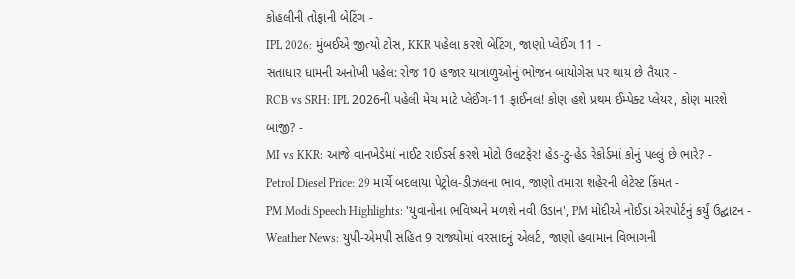કોહલીની તોફાની બેટિંગ -
IPL 2026: મુંબઈએ જીત્યો ટોસ, KKR પહેલા કરશે બેટિંગ, જાણો પ્લેઈંગ 11 -
સતાધાર ધામની અનોખી પહેલ: રોજ 10 હજાર યાત્રાળુઓનું ભોજન બાયોગેસ પર થાય છે તૈયાર -
RCB vs SRH: IPL 2026ની પહેલી મેચ માટે પ્લેઈંગ-11 ફાઈનલ! કોણ હશે પ્રથમ ઈમ્પેક્ટ પ્લેયર, કોણ મારશે બાજી? -
MI vs KKR: આજે વાનખેડેમાં નાઈટ રાઈડર્સ કરશે મોટો ઉલટફેર! હેડ-ટુ-હેડ રેકોર્ડમાં કોનું પલ્લું છે ભારે? -
Petrol Diesel Price: 29 માર્ચે બદલાયા પેટ્રોલ-ડીઝલના ભાવ, જાણો તમારા શહેરની લેટેસ્ટ કિંમત -
PM Modi Speech Highlights: 'યુવાનોના ભવિષ્યને મળશે નવી ઉડાન', PM મોદીએ નોઈડા એરપોર્ટનું કર્યું ઉદ્ઘાટન -
Weather News: યુપી-એમપી સહિત 9 રાજ્યોમાં વરસાદનું એલર્ટ, જાણો હવામાન વિભાગની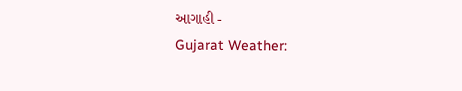આગાહી -
Gujarat Weather: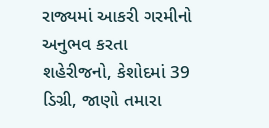રાજ્યમાં આકરી ગરમીનો અનુભવ કરતા શહેરીજનો, કેશોદમાં 39 ડિગ્રી, જાણો તમારા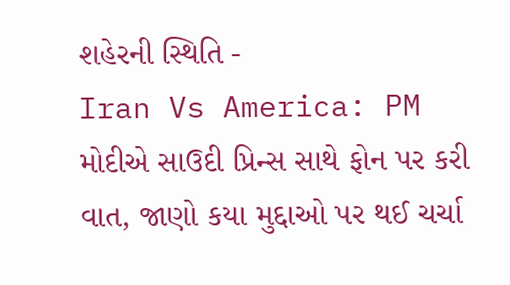શહેરની સ્થિતિ -
Iran Vs America: PM મોદીએ સાઉદી પ્રિન્સ સાથે ફોન પર કરી વાત, જાણો કયા મુદ્દાઓ પર થઈ ચર્ચા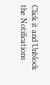Click it and Unblock the Notifications